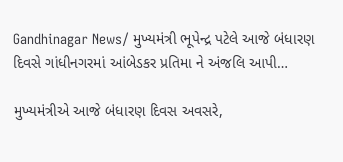Gandhinagar News/ મુખ્યમંત્રી ભૂપેન્દ્ર પટેલે આજે બંધારણ દિવસે ગાંધીનગરમાં આંબેડકર પ્રતિમા ને અંજલિ આપી…

મુખ્યમંત્રીએ આજે બંધારણ દિવસ અવસરે,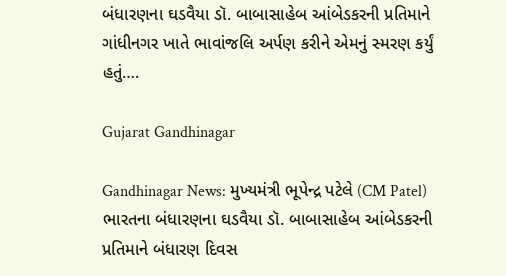બંધારણના ઘડવૈયા ડૉ. બાબાસાહેબ આંબેડકરની પ્રતિમાને ગાંધીનગર ખાતે ભાવાંજલિ અર્પણ કરીને એમનું સ્મરણ કર્યું હતું….

Gujarat Gandhinagar

Gandhinagar News: મુખ્યમંત્રી ભૂપેન્દ્ર પટેલે (CM Patel) ભારતના બંધારણના ઘડવૈયા ડૉ. બાબાસાહેબ આંબેડકરની પ્રતિમાને બંધારણ દિવસ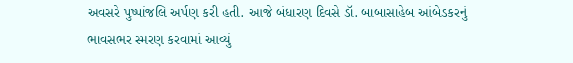અવસરે પુષ્પાંજલિ અર્પણ કરી હતી. આજે બંધારણ દિવસે ડૉ. બાબાસાહેબ આંબેડકરનું ભાવસભર સ્મરણ કરવામાં આવ્યું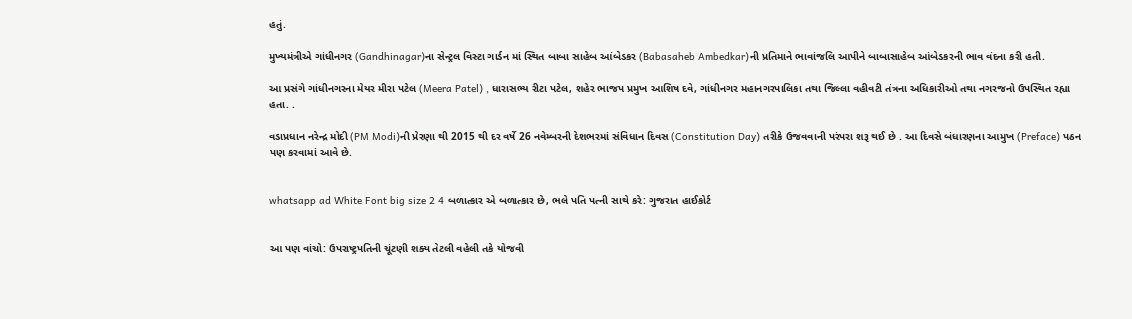હતું.

મુખ્યમંત્રીએ ગાંધીનગર (Gandhinagar)ના સેન્ટ્રલ વિસ્ટા ગાર્ડન માં સ્થિત બાબા સાહેબ આંબેડકર (Babasaheb Ambedkar)ની પ્રતિમાને ભાવાંજલિ આપીને બાબાસાહેબ આંબેડકરની ભાવ વંદના કરી હતી.

આ પ્રસંગે ગાંધીનગરના મેયર મીરા પટેલ (Meera Patel) , ધારાસભ્ય રીટા પટેલ, શહેર ભાજપ પ્રમુખ આશિષ દવે, ગાંધીનગર મહાનગરપાલિકા તથા જિલ્લા વહીવટી તંત્રના અધિકારીઓ તથા નગરજનો ઉપસ્થિત રહ્યા હતા. .

વડાપ્રધાન નરેન્દ્ર મોદી (PM Modi)ની પ્રેરણા થી 2015 થી દર વર્ષે 26 નવેમ્બરની દેશભરમાં સંવિધાન દિવસ (Constitution Day) તરીકે ઉજવવાની પરંપરા શરૂ થઈ છે . આ દિવસે બંધારણના આમુખ (Preface) પઠન પણ કરવામાં આવે છે.


whatsapp ad White Font big size 2 4 બળાત્કાર એ બળાત્કાર છે, ભલે પતિ પત્ની સાથે કરે: ગુજરાત હાઈકોર્ટ


આ પણ વાંચો: ઉપરાષ્ટ્રપતિની ચૂંટણી શક્ય તેટલી વહેલી તકે યોજવી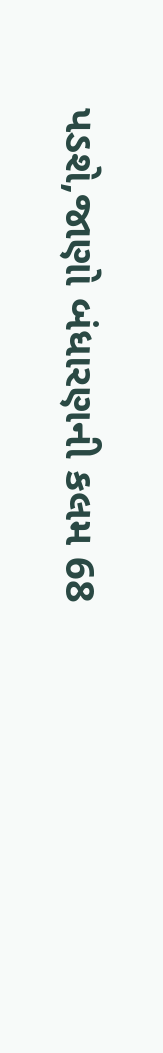પડશે,જાણો બંધારણની કલમ 68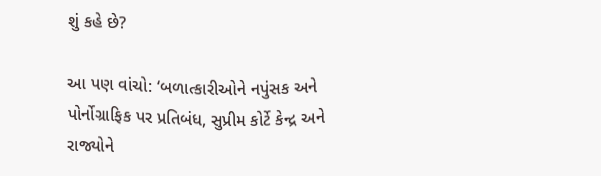શું કહે છે?

આ પણ વાંચો: ‘બળાત્કારીઓને નપુંસક અને પોર્નોગ્રાફિક પર પ્રતિબંધ, સુપ્રીમ કોર્ટે કેન્દ્ર અને રાજ્યોને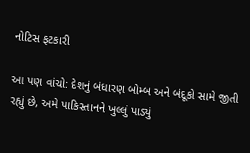નોટિસ ફટકારી

આ પણ વાંચો: દેશનું બંધારણ બોમ્બ અને બંદૂકો સામે જીતી રહ્યું છે, અમે પાકિસ્તાનને ખુલ્લું પાડ્યું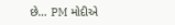છે… PM મોદીએ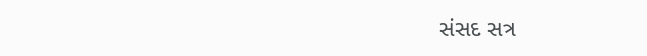સંસદ સત્ર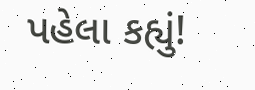પહેલા કહ્યું!